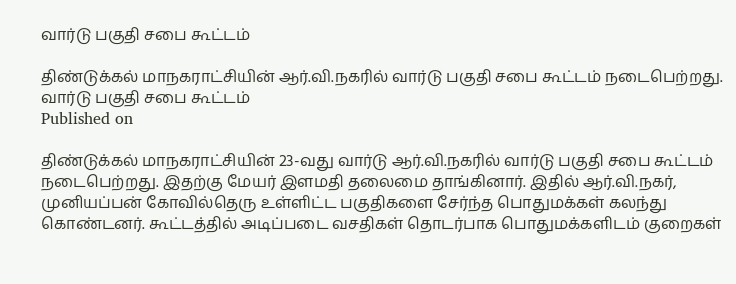வார்டு பகுதி சபை கூட்டம்

திண்டுக்கல் மாநகராட்சியின் ஆர்.வி.நகரில் வார்டு பகுதி சபை கூட்டம் நடைபெற்றது.
வார்டு பகுதி சபை கூட்டம்
Published on

திண்டுக்கல் மாநகராட்சியின் 23-வது வார்டு ஆர்.வி.நகரில் வார்டு பகுதி சபை கூட்டம் நடைபெற்றது. இதற்கு மேயர் இளமதி தலைமை தாங்கினார். இதில் ஆர்.வி.நகர், முனியப்பன் கோவில்தெரு உள்ளிட்ட பகுதிகளை சேர்ந்த பொதுமக்கள் கலந்து கொண்டனர். கூட்டத்தில் அடிப்படை வசதிகள் தொடர்பாக பொதுமக்களிடம் குறைகள்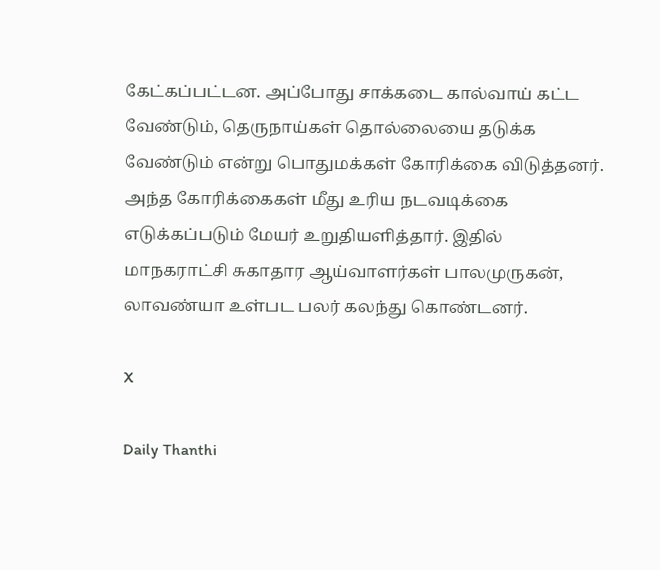கேட்கப்பட்டன. அப்போது சாக்கடை கால்வாய் கட்ட வேண்டும், தெருநாய்கள் தொல்லையை தடுக்க வேண்டும் என்று பொதுமக்கள் கோரிக்கை விடுத்தனர். அந்த கோரிக்கைகள் மீது உரிய நடவடிக்கை எடுக்கப்படும் மேயர் உறுதியளித்தார். இதில் மாநகராட்சி சுகாதார ஆய்வாளர்கள் பாலமுருகன், லாவண்யா உள்பட பலர் கலந்து கொண்டனர்.

X

Daily Thanthi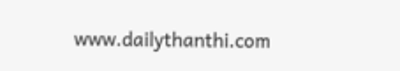www.dailythanthi.com